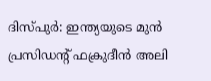ദിസ്പുർ: ഇന്ത്യയുടെ മുൻ പ്രസിഡന്റ് ഫക്രുദീൻ അലി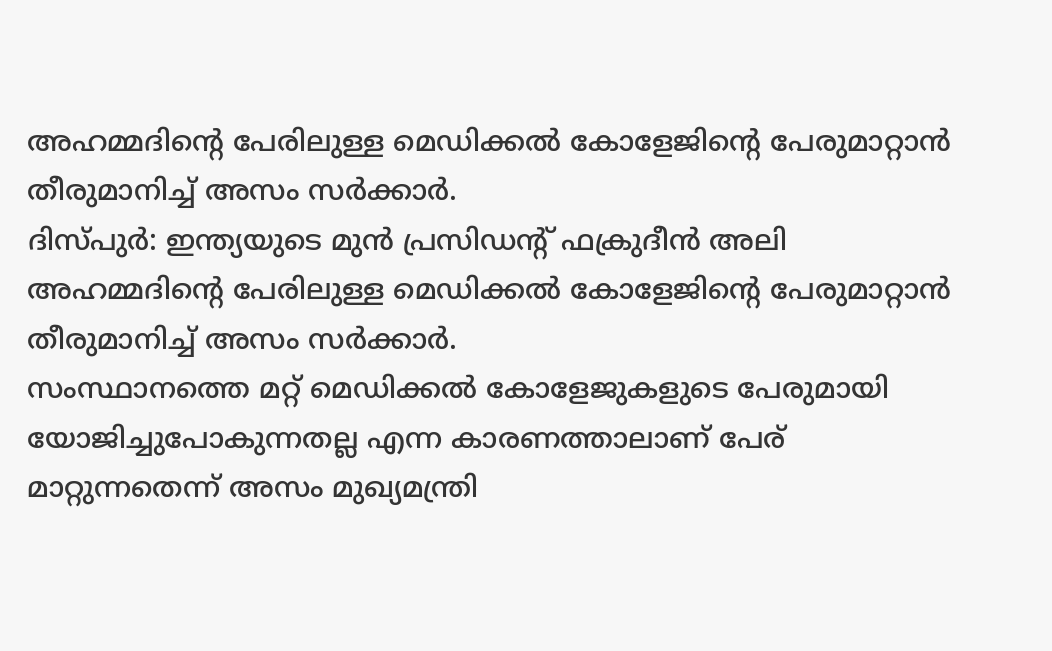അഹമ്മദിന്റെ പേരിലുള്ള മെഡിക്കൽ കോളേജിന്റെ പേരുമാറ്റാൻ തീരുമാനിച്ച് അസം സർക്കാർ.
ദിസ്പുർ: ഇന്ത്യയുടെ മുൻ പ്രസിഡന്റ് ഫക്രുദീൻ അലി അഹമ്മദിന്റെ പേരിലുള്ള മെഡിക്കൽ കോളേജിന്റെ പേരുമാറ്റാൻ തീരുമാനിച്ച് അസം സർക്കാർ.
സംസ്ഥാനത്തെ മറ്റ് മെഡിക്കൽ കോളേജുകളുടെ പേരുമായി യോജിച്ചുപോകുന്നതല്ല എന്ന കാരണത്താലാണ് പേര് മാറ്റുന്നതെന്ന് അസം മുഖ്യമന്ത്രി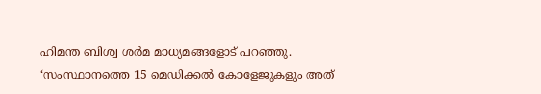ഹിമന്ത ബിശ്വ ശർമ മാധ്യമങ്ങളോട് പറഞ്ഞു.
‘സംസ്ഥാനത്തെ 15 മെഡിക്കൽ കോളേജുകളും അത്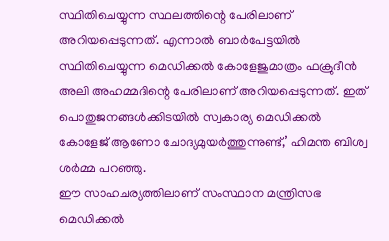സ്ഥിതിചെയ്യുന്ന സ്ഥലത്തിന്റെ പേരിലാണ് അറിയപ്പെടുന്നത്. എന്നാൽ ബാർപേട്ടയിൽ സ്ഥിതിചെയ്യുന്ന മെഡിക്കൽ കോളേജുമാത്രം ഫക്രുദീൻ അലി അഹമ്മദിന്റെ പേരിലാണ് അറിയപ്പെടുന്നത്. ഇത് പൊതുജനങ്ങൾക്കിടയിൽ സ്വകാര്യ മെഡിക്കൽ കോളേജ് ആണോ ചോദ്യമുയർത്തുന്നുണ്ട്,’ ഹിമന്ത ബിശ്വ ശർമ്മ പറഞ്ഞു.
ഈ സാഹചര്യത്തിലാണ് സംസ്ഥാന മന്ത്രിസഭ മെഡിക്കൽ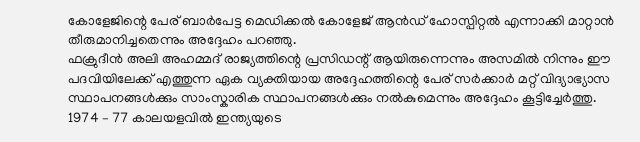കോളേജിന്റെ പേര് ബാർപേട്ട മെഡിക്കൽ കോളേജ് ആൻഡ് ഹോസ്പിറ്റൽ എന്നാക്കി മാറ്റാൻ തീരുമാനിച്ചതെന്നും അദ്ദേഹം പറഞ്ഞു.
ഫക്രുദീൻ അലി അഹമ്മദ് രാജ്യത്തിന്റെ പ്രസിഡന്റ് ആയിരുന്നെന്നും അസമിൽ നിന്നും ഈ പദവിയിലേക്ക് എത്തുന്ന ഏക വ്യക്തിയായ അദ്ദേഹത്തിന്റെ പേര് സർക്കാർ മറ്റ് വിദ്യാഭ്യാസ സ്ഥാപനങ്ങൾക്കും സാംസ്കാരിക സ്ഥാപനങ്ങൾക്കും നൽകുമെന്നും അദ്ദേഹം കൂട്ടിച്ചേർത്തു.
1974 – 77 കാലയളവിൽ ഇന്ത്യയുടെ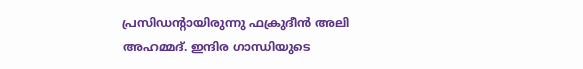പ്രസിഡന്റായിരുന്നു ഫക്രുദീൻ അലി അഹമ്മദ്. ഇന്ദിര ഗാന്ധിയുടെ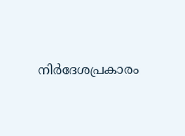നിർദേശപ്രകാരം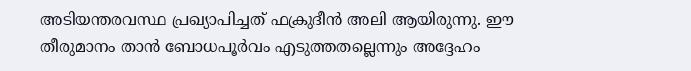അടിയന്തരവസ്ഥ പ്രഖ്യാപിച്ചത് ഫക്രുദീൻ അലി ആയിരുന്നു. ഈ തീരുമാനം താൻ ബോധപൂർവം എടുത്തതല്ലെന്നും അദ്ദേഹം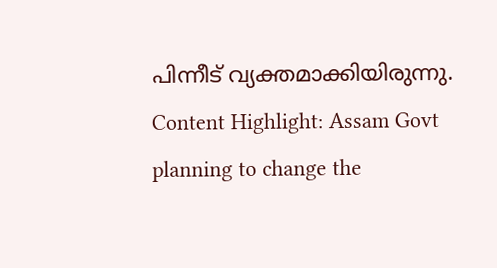പിന്നീട് വ്യക്തമാക്കിയിരുന്നു.
Content Highlight: Assam Govt planning to change the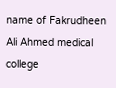name of Fakrudheen Ali Ahmed medical college